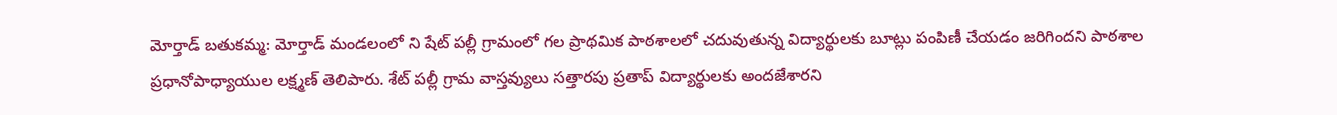మోర్తాడ్ బతుకమ్మ: మోర్తాడ్ మండలంలో ని షేట్ పల్లీ గ్రామంలో గల ప్రాథమిక పాఠశాలలో చదువుతున్న విద్యార్థులకు బూట్లు పంపిణీ చేయడం జరిగిందని పాఠశాల ప్రధానోపాధ్యాయుల లక్ష్మణ్ తెలిపారు. శేట్ పల్లీ గ్రామ వాస్తవ్యులు సత్తారపు ప్రతాప్ విద్యార్థులకు అందజేశారని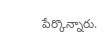పేర్కొన్నారు.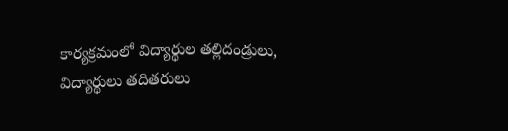కార్యక్రమంలో విద్యార్థుల తల్లిదండ్రులు, విద్యార్థులు తదితరులు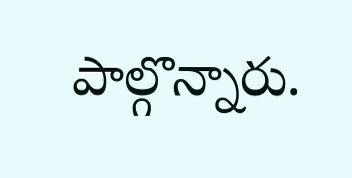పాల్గొన్నారు.